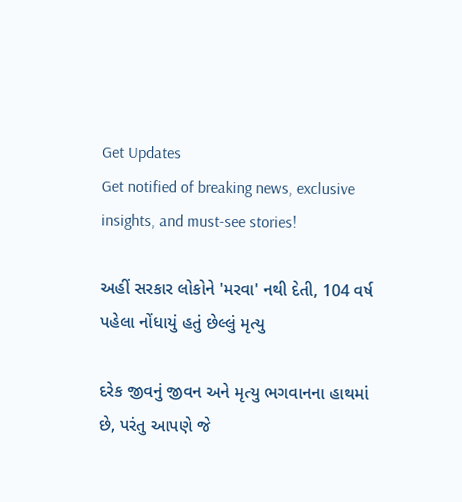Get Updates
Get notified of breaking news, exclusive insights, and must-see stories!

અહીં સરકાર લોકોને 'મરવા' નથી દેતી, 104 વર્ષ પહેલા નોંધાયું હતું છેલ્લું મૃત્યુ

દરેક જીવનું જીવન અને મૃત્યુ ભગવાનના હાથમાં છે, પરંતુ આપણે જે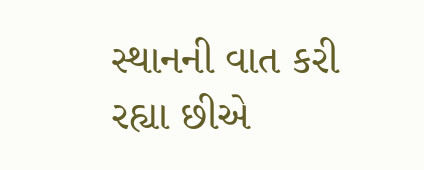સ્થાનની વાત કરી રહ્યા છીએ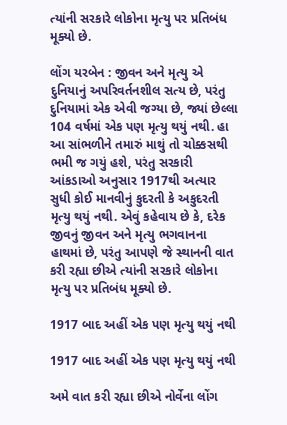ત્યાંની સરકારે લોકોના મૃત્યુ પર પ્રતિબંધ મૂક્યો છે.

લોંગ યરબેન : જીવન અને મૃત્યુ એ દુનિયાનું અપરિવર્તનશીલ સત્ય છે, પરંતુ દુનિયામાં એક એવી જગ્યા છે, જ્યાં છેલ્લા 104 વર્ષમાં એક પણ મૃત્યુ થયું નથી. હા આ સાંભળીને તમારું માથું તો ચોક્કસથી ભમી જ ગયું હશે, પરંતુ સરકારી આંકડાઓ અનુસાર 1917થી અત્યાર સુધી કોઈ માનવીનું કુદરતી કે અકુદરતી મૃત્યુ થયું નથી. એવું કહેવાય છે કે, દરેક જીવનું જીવન અને મૃત્યુ ભગવાનના હાથમાં છે, પરંતુ આપણે જે સ્થાનની વાત કરી રહ્યા છીએ ત્યાંની સરકારે લોકોના મૃત્યુ પર પ્રતિબંધ મૂક્યો છે.

1917 બાદ અહીં એક પણ મૃત્યુ થયું નથી

1917 બાદ અહીં એક પણ મૃત્યુ થયું નથી

અમે વાત કરી રહ્યા છીએ નોર્વેના લોંગ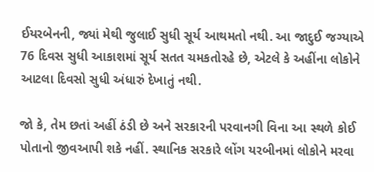ઈયરબેનની, જ્યાં મેથી જુલાઈ સુધી સૂર્ય આથમતો નથી. આ જાદુઈ જગ્યાએ 76 દિવસ સુધી આકાશમાં સૂર્ય સતત ચમકતોરહે છે, એટલે કે અહીંના લોકોને આટલા દિવસો સુધી અંધારું દેખાતું નથી.

જો કે, તેમ છતાં અહીં ઠંડી છે અને સરકારની પરવાનગી વિના આ સ્થળે કોઈ પોતાનો જીવઆપી શકે નહીં. સ્થાનિક સરકારે લોંગ યરબીનમાં લોકોને મરવા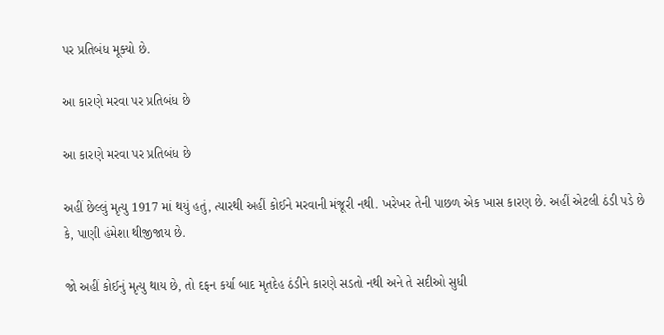પર પ્રતિબંધ મૂક્યો છે.

આ કારણે મરવા પર પ્રતિબંધ છે

આ કારણે મરવા પર પ્રતિબંધ છે

અહીં છેલ્લું મૃત્યુ 1917 માં થયું હતું, ત્યારથી અહીં કોઈને મરવાની મંજૂરી નથી. ખરેખર તેની પાછળ એક ખાસ કારણ છે. અહીં એટલી ઠંડી પડે છે કે, પાણી હંમેશા થીજીજાય છે.

જો અહીં કોઈનું મૃત્યુ થાય છે, તો દફન કર્યા બાદ મૃતદેહ ઠંડીને કારણે સડતો નથી અને તે સદીઓ સુધી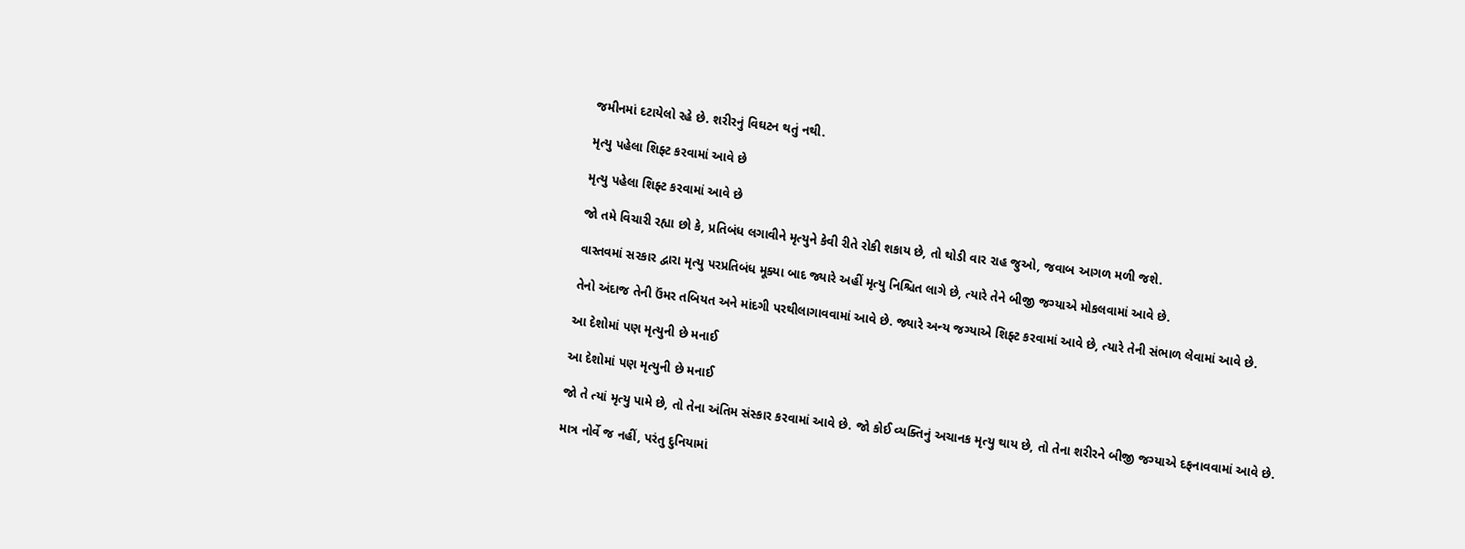જમીનમાં દટાયેલો રહે છે. શરીરનું વિઘટન થતું નથી.

મૃત્યુ પહેલા શિફ્ટ કરવામાં આવે છે

મૃત્યુ પહેલા શિફ્ટ કરવામાં આવે છે

જો તમે વિચારી રહ્યા છો કે, પ્રતિબંધ લગાવીને મૃત્યુને કેવી રીતે રોકી શકાય છે, તો થોડી વાર રાહ જુઓ, જવાબ આગળ મળી જશે.

વાસ્તવમાં સરકાર દ્વારા મૃત્યુ પરપ્રતિબંધ મૂક્યા બાદ જ્યારે અહીં મૃત્યુ નિશ્ચિત લાગે છે, ત્યારે તેને બીજી જગ્યાએ મોકલવામાં આવે છે.

તેનો અંદાજ તેની ઉંમર તબિયત અને માંદગી પરથીલાગાવવામાં આવે છે. જ્યારે અન્ય જગ્યાએ શિફ્ટ કરવામાં આવે છે, ત્યારે તેની સંભાળ લેવામાં આવે છે.

આ દેશોમાં પણ મૃત્યુની છે મનાઈ

આ દેશોમાં પણ મૃત્યુની છે મનાઈ

જો તે ત્યાં મૃત્યુ પામે છે, તો તેના અંતિમ સંસ્કાર કરવામાં આવે છે. જો કોઈ વ્યક્તિનું અચાનક મૃત્યુ થાય છે, તો તેના શરીરને બીજી જગ્યાએ દફનાવવામાં આવે છે.

માત્ર નોર્વે જ નહીં, પરંતુ દુનિયામાં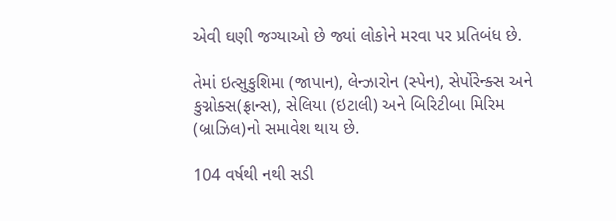એવી ઘણી જગ્યાઓ છે જ્યાં લોકોને મરવા પર પ્રતિબંધ છે.

તેમાં ઇત્સુકુશિમા (જાપાન), લેન્ઝારોન (સ્પેન), સેર્પોરેન્ક્સ અને કુગ્નોક્સ(ફ્રાન્સ), સેલિયા (ઇટાલી) અને બિરિટીબા મિરિમ (બ્રાઝિલ)નો સમાવેશ થાય છે.

104 વર્ષથી નથી સડી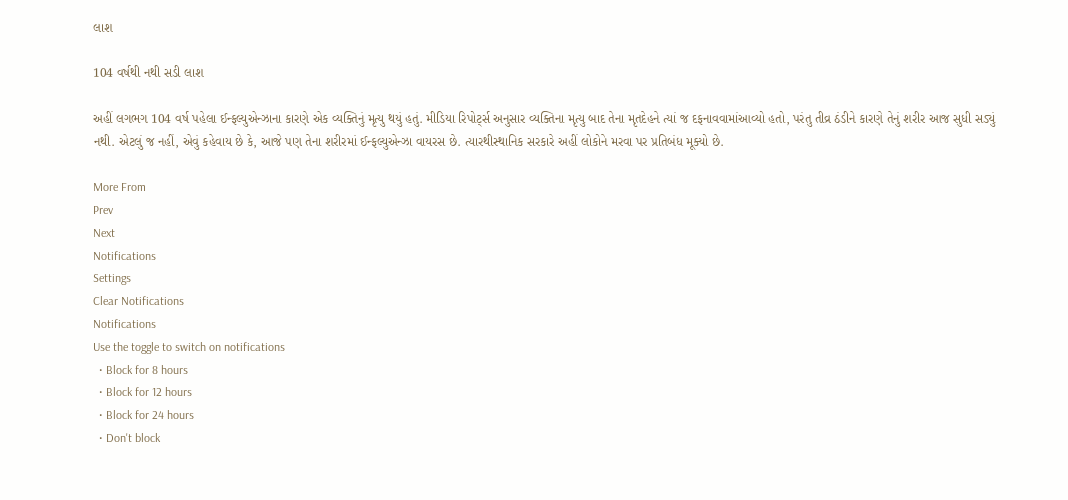લાશ

104 વર્ષથી નથી સડી લાશ

અહીં લગભગ 104 વર્ષ પહેલા ઈન્ફલ્યુએન્ઝાના કારણે એક વ્યક્તિનું મૃત્યુ થયું હતું. મીડિયા રિપોર્ટ્સ અનુસાર વ્યક્તિના મૃત્યુ બાદ તેના મૃતદેહને ત્યાં જ દફનાવવામાંઆવ્યો હતો, પરંતુ તીવ્ર ઠંડીને કારણે તેનું શરીર આજ સુધી સડ્યું નથી. એટલું જ નહીં, એવું કહેવાય છે કે, આજે પણ તેના શરીરમાં ઈન્ફલ્યુએન્ઝા વાયરસ છે. ત્યારથીસ્થાનિક સરકારે અહીં લોકોને મરવા પર પ્રતિબંધ મૂક્યો છે.

More From
Prev
Next
Notifications
Settings
Clear Notifications
Notifications
Use the toggle to switch on notifications
  • Block for 8 hours
  • Block for 12 hours
  • Block for 24 hours
  • Don't block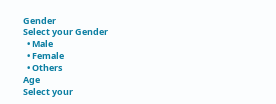Gender
Select your Gender
  • Male
  • Female
  • Others
Age
Select your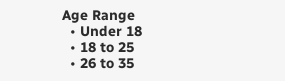Age Range
  • Under 18
  • 18 to 25
  • 26 to 35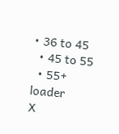• 36 to 45
  • 45 to 55
  • 55+
loader
X